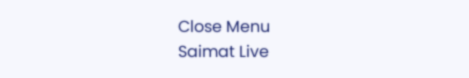Close Menu
Saimat Live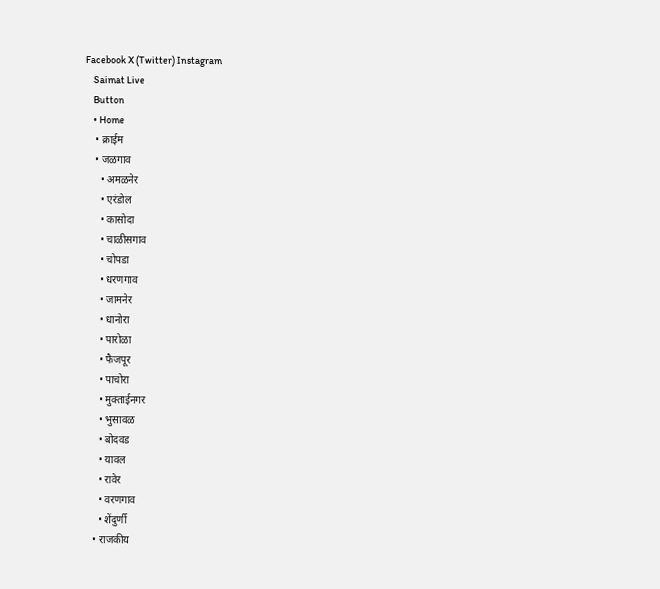Facebook X (Twitter) Instagram
    Saimat Live
    Button
    • Home
    • क्राईम
    • जळगाव
      • अमळनेर
      • एरंडोल
      • कासोदा
      • चाळीसगाव
      • चोपडा
      • धरणगाव
      • जामनेर
      • धानोरा
      • पारोळा
      • फैजपूर
      • पाचोरा
      • मुक्ताईनगर
      • भुसावळ
      • बोदवड
      • यावल
      • रावेर
      • वरणगाव
      • शेंदुर्णी
    • राजकीय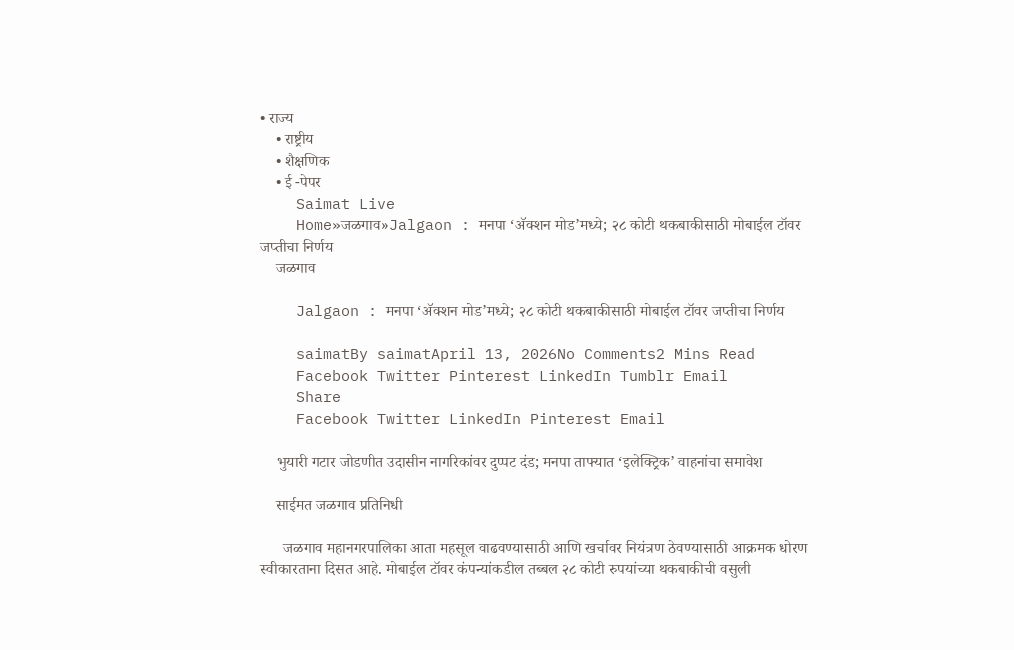• राज्य
    • राष्ट्रीय
    • शैक्षणिक
    • ई -पेपर
    Saimat Live
    Home»जळगाव»Jalgaon : मनपा ‘अ‍ॅक्शन मोड’मध्ये; २८ कोटी थकबाकीसाठी मोबाईल टॉवर जप्तीचा निर्णय
    जळगाव

    Jalgaon : मनपा ‘अ‍ॅक्शन मोड’मध्ये; २८ कोटी थकबाकीसाठी मोबाईल टॉवर जप्तीचा निर्णय

    saimatBy saimatApril 13, 2026No Comments2 Mins Read
    Facebook Twitter Pinterest LinkedIn Tumblr Email
    Share
    Facebook Twitter LinkedIn Pinterest Email

    भुयारी गटार जोडणीत उदासीन नागरिकांवर दुप्पट दंड; मनपा ताफ्यात ‘इलेक्ट्रिक’ वाहनांचा समावेश

    साईमत जळगाव प्रतिनिधी

      जळगाव महानगरपालिका आता महसूल वाढवण्यासाठी आणि खर्चावर नियंत्रण ठेवण्यासाठी आक्रमक धोरण स्वीकारताना दिसत आहे. मोबाईल टॉवर कंपन्यांकडील तब्बल २८ कोटी रुपयांच्या थकबाकीची वसुली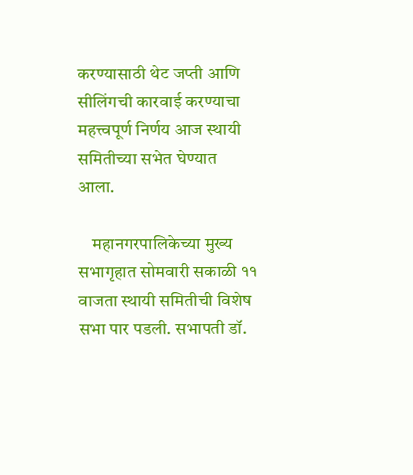करण्यासाठी थेट जप्ती आणि सीलिंगची कारवाई करण्याचा महत्त्वपूर्ण निर्णय आज स्थायी समितीच्या सभेत घेण्यात आला.

    महानगरपालिकेच्या मुख्य सभागृहात सोमवारी सकाळी ११ वाजता स्थायी समितीची विशेष सभा पार पडली. सभापती डॉ.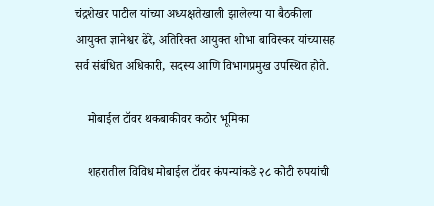चंद्रशेखर पाटील यांच्या अध्यक्षतेखाली झालेल्या या बैठकीला आयुक्त ज्ञानेश्वर ढेरे, अतिरिक्त आयुक्त शोभा बाविस्कर यांच्यासह सर्व संबंधित अधिकारी, सदस्य आणि विभागप्रमुख उपस्थित होते.

    मोबाईल टॉवर थकबाकीवर कठोर भूमिका

    शहरातील विविध मोबाईल टॉवर कंपन्यांकडे २८ कोटी रुपयांची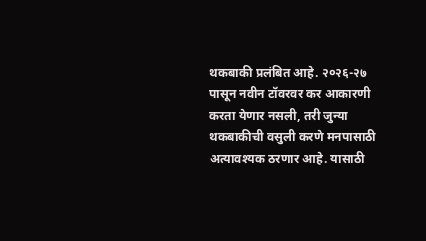थकबाकी प्रलंबित आहे. २०२६-२७ पासून नवीन टॉवरवर कर आकारणी करता येणार नसली, तरी जुन्या थकबाकीची वसुली करणे मनपासाठी अत्यावश्यक ठरणार आहे. यासाठी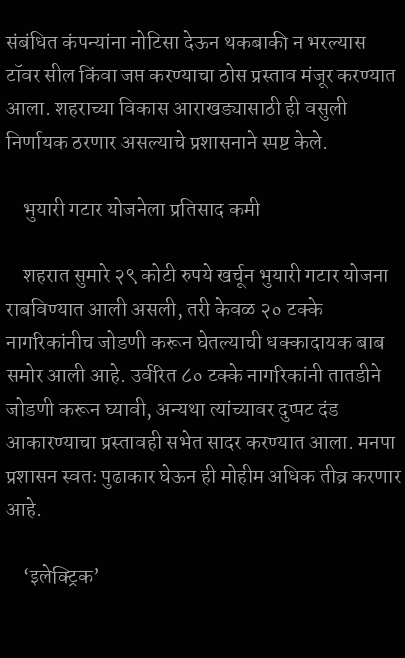संबंधित कंपन्यांना नोटिसा देऊन थकबाकी न भरल्यास टॉवर सील किंवा जप्त करण्याचा ठोस प्रस्ताव मंजूर करण्यात आला. शहराच्या विकास आराखड्यासाठी ही वसुली निर्णायक ठरणार असल्याचे प्रशासनाने स्पष्ट केले.

    भुयारी गटार योजनेला प्रतिसाद कमी

    शहरात सुमारे २९ कोटी रुपये खर्चून भुयारी गटार योजना राबविण्यात आली असली, तरी केवळ २० टक्के नागरिकांनीच जोडणी करून घेतल्याची धक्कादायक बाब समोर आली आहे. उर्वरित ८० टक्के नागरिकांनी तातडीने जोडणी करून घ्यावी, अन्यथा त्यांच्यावर दुप्पट दंड आकारण्याचा प्रस्तावही सभेत सादर करण्यात आला. मनपा प्रशासन स्वतः पुढाकार घेऊन ही मोहीम अधिक तीव्र करणार आहे.

    ‘इलेक्ट्रिक’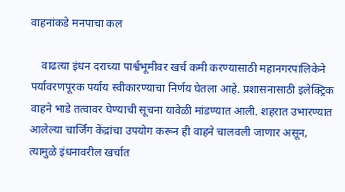वाहनांकडे मनपाचा कल

    वाढत्या इंधन दराच्या पार्श्वभूमीवर खर्च कमी करण्यासाठी महानगरपालिकेने पर्यावरणपूरक पर्याय स्वीकारण्याचा निर्णय घेतला आहे. प्रशासनासाठी इलेक्ट्रिक वाहने भाडे तत्वावर घेण्याची सूचना यावेळी मांडण्यात आली. शहरात उभारण्यात आलेल्या चार्जिंग केंद्रांचा उपयोग करून ही वाहने चालवली जाणार असून, त्यामुळे इंधनावरील खर्चात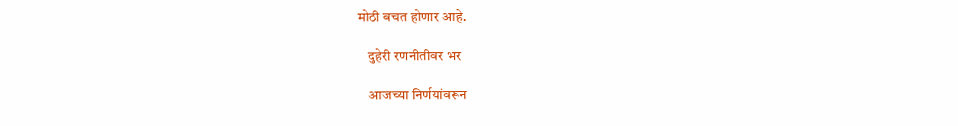मोठी बचत होणार आहे.

    दुहेरी रणनीतीवर भर

    आजच्या निर्णयांवरून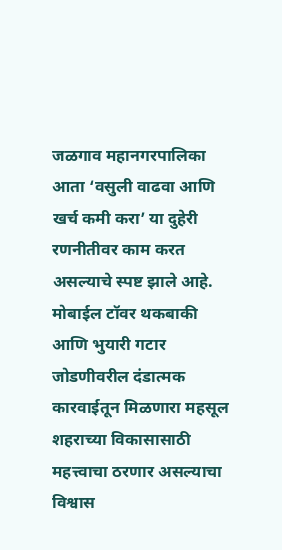जळगाव महानगरपालिका आता ‘वसुली वाढवा आणि खर्च कमी करा’ या दुहेरी रणनीतीवर काम करत असल्याचे स्पष्ट झाले आहे. मोबाईल टॉवर थकबाकी आणि भुयारी गटार जोडणीवरील दंडात्मक कारवाईतून मिळणारा महसूल शहराच्या विकासासाठी महत्त्वाचा ठरणार असल्याचा विश्वास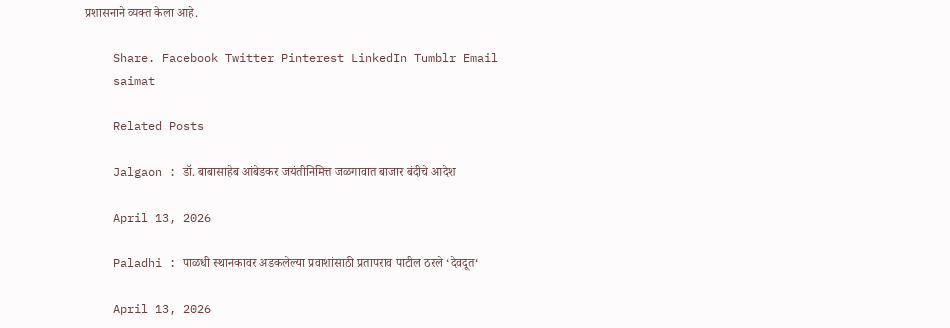प्रशासनाने व्यक्त केला आहे.

    Share. Facebook Twitter Pinterest LinkedIn Tumblr Email
    saimat

    Related Posts

    Jalgaon : डॉ. बाबासाहेब आंबेडकर जयंतीनिमित्त जळगावात बाजार बंदीचे आदेश

    April 13, 2026

    Paladhi : पाळधी स्थानकावर अडकलेल्या प्रवाशांसाठी प्रतापराव पाटील ठरले ‘देवदूत‘

    April 13, 2026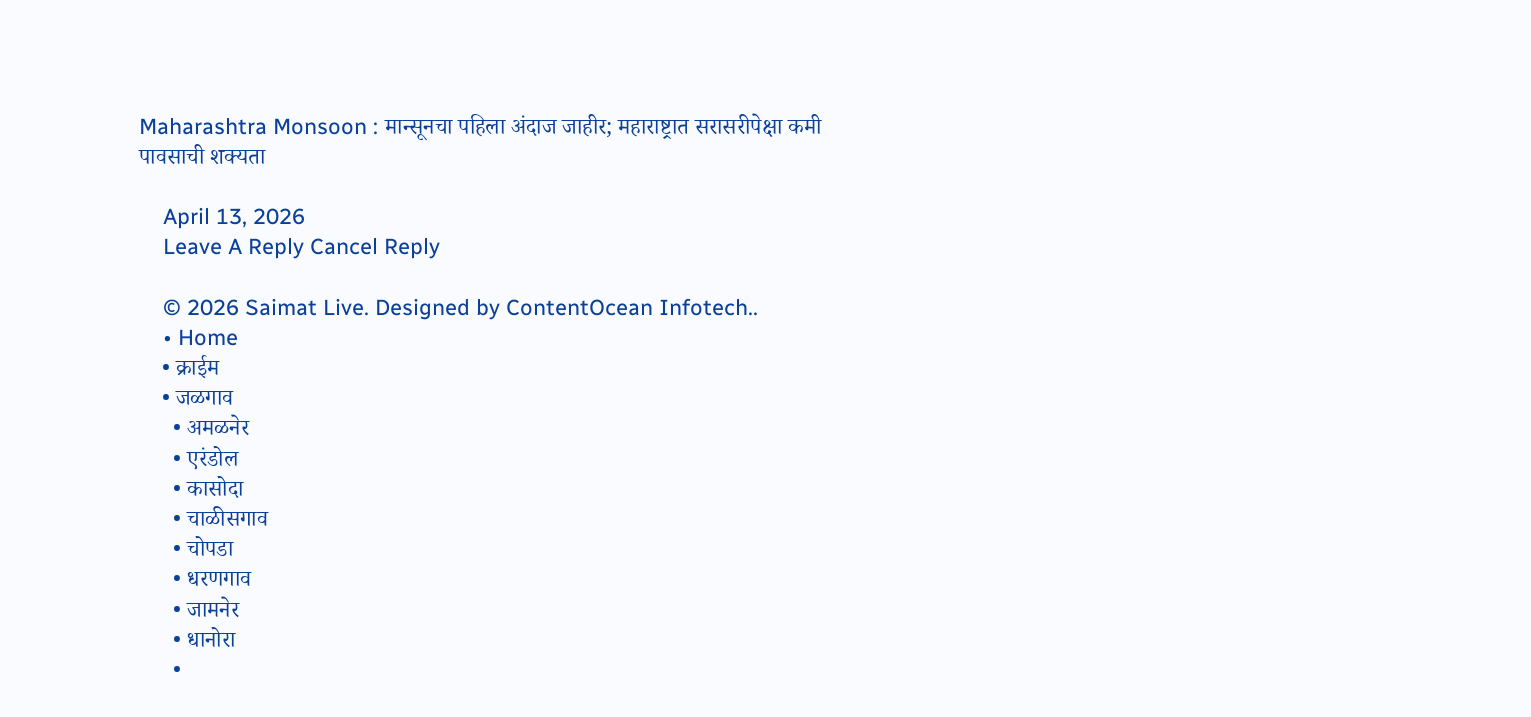Maharashtra Monsoon : मान्सूनचा पहिला अंदाज जाहीर; महाराष्ट्रात सरासरीपेक्षा कमी पावसाची शक्यता

    April 13, 2026
    Leave A Reply Cancel Reply

    © 2026 Saimat Live. Designed by ContentOcean Infotech..
    • Home
    • क्राईम
    • जळगाव
      • अमळनेर
      • एरंडोल
      • कासोदा
      • चाळीसगाव
      • चोपडा
      • धरणगाव
      • जामनेर
      • धानोरा
      •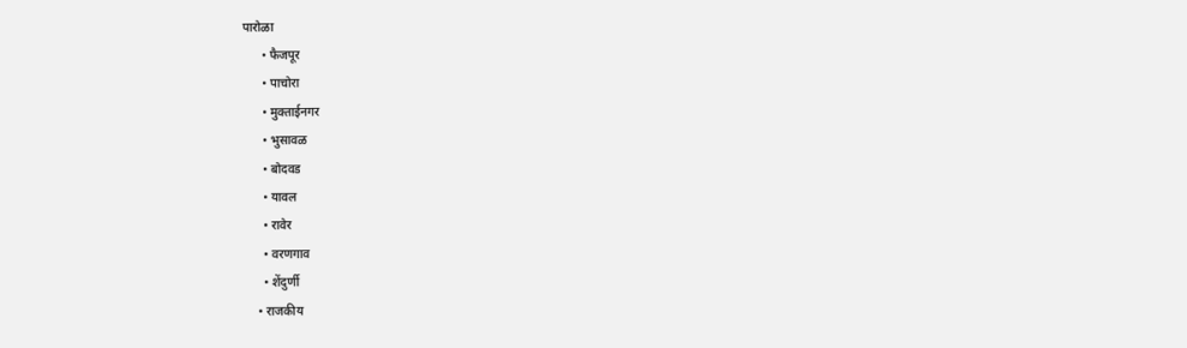पारोळा
      • फैजपूर
      • पाचोरा
      • मुक्ताईनगर
      • भुसावळ
      • बोदवड
      • यावल
      • रावेर
      • वरणगाव
      • शेंदुर्णी
    • राजकीय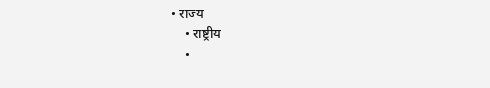• राज्य
    • राष्ट्रीय
    •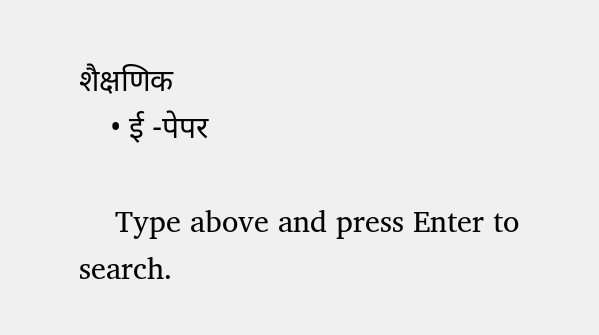शैक्षणिक
    • ई -पेपर

    Type above and press Enter to search.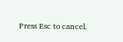Press Esc to cancel.